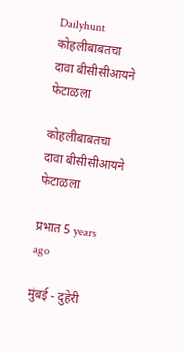Dailyhunt
कोहलीबाबतचा दावा बीसीसीआयने फेटाळला

कोहलीबाबतचा दावा बीसीसीआयने फेटाळला

प्रभात 5 years ago

मुंबई - दुहेरी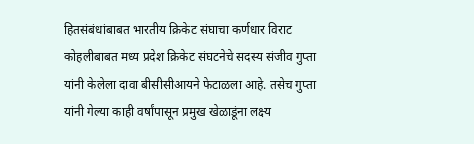हितसंबंधांबाबत भारतीय क्रिकेट संघाचा कर्णधार विराट कोहलीबाबत मध्य प्रदेश क्रिकेट संघटनेचे सदस्य संजीव गुप्ता यांनी केलेला दावा बीसीसीआयने फेटाळला आहे. तसेच गुप्ता यांनी गेल्या काही वर्षांपासून प्रमुख खेळाडूंना लक्ष्य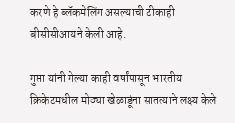करणे हे ब्लॅकमेलिंग असल्याची टीकाही बीसीसीआयने केली आहे.

गुप्ता यांनी गेल्या काही वर्षांपासून भारतीय क्रिकेटमधील मोठ्या खेळाडूंना सातत्याने लक्ष्य केले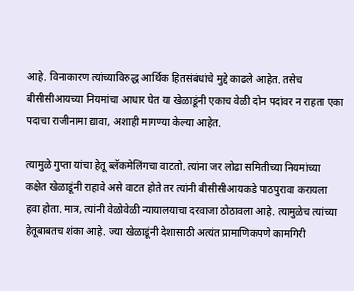आहे. विनाकारण त्यांच्याविरुद्ध आर्थिक हितसंबंधांचे मुद्दे काढले आहेत. तसेच बीसीसीआयच्या नियमांचा आधार घेत या खेळाडूंनी एकाच वेळी दोन पदांवर न राहता एका पदाचा राजीनामा द्यावा, अशाही मागण्या केल्या आहेत.

त्यामुळे गुप्ता यांचा हेतू ब्लॅकमेलिंगचा वाटतो. त्यांना जर लोढा समितीच्या नियमांच्या कक्षेत खेळाडूंनी राहावे असे वाटत होते तर त्यांनी बीसीसीआयकडे पाठपुरावा करायला हवा होता. मात्र, त्यांनी वेळोवेळी न्यायालयाचा दरवाजा ठोठावला आहे. त्यामुळेच त्यांच्या हेतूबाबतच शंका आहे. ज्या खेळाडूंनी देशासाठी अत्यंत प्रामाणिकपणे कामगिरी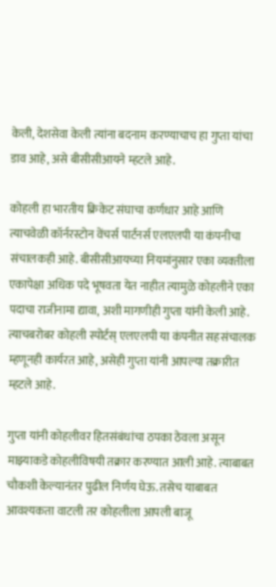केली, देशसेवा केली त्यांना बदनाम करण्याचाच हा गुप्ता यांचा डाव आहे, असे बीसीसीआयने म्हटले आहे.

कोहली हा भारतीय क्रिकेट संघाचा कर्णधार आहे आणि त्याचवेळी कॉर्नरस्टोन वेंचर्स पार्टनर्स एलएलपी या कंपनीचा संचालकही आहे. बीसीसीआयच्या नियमांनुसार एका व्यक्‍तीला एकापेक्षा अधिक पदे भूषवता येत नाहीत त्यामुळे कोहलीने एका पदाचा राजीनामा द्यावा, अशी मागणीही गुप्ता यांनी केली आहे. त्याचबरोबर कोहली स्पोर्टस्‌ एलएलपी या कंपनीत सहसंचालक म्हणूनही कार्यरत आहे, असेही गुप्ता यांनी आपल्या तक्रारीत म्हटले आहे.

गुप्ता यांनी कोहलीवर हितसंबंधांचा ठपका ठेवला असून माझ्याकडे कोहलीविषयी तक्रार करण्यात आली आहे. त्याबाबत चौकशी केल्यानंतर पुढील निर्णय घेऊ. तसेच याबाबत आवश्‍यकता वाटली तर कोहलीला आपली बाजू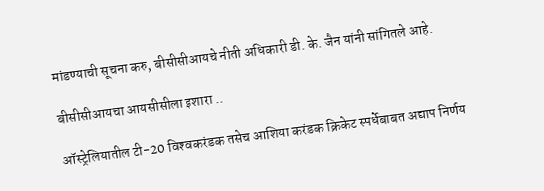मांडण्याची सूचना करु, बीसीसीआयचे नीती अधिकारी डी. के. जैन यांनी सांगितले आहे.

बीसीसीआयचा आयसीसीला इशारा ..

ऑस्ट्रेलियातील टी-20 विश्‍वकरंडक तसेच आशिया करंडक क्रिकेट स्पर्धेबाबत अद्याप निर्णय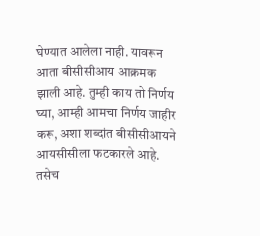घेण्यात आलेला नाही. यावरून आता बीसीसीआय आक्रमक झाली आहे. तुम्ही काय तो निर्णय घ्या, आम्ही आमचा निर्णय जाहीर करू, अशा शब्दांत बीसीसीआयने आयसीसीला फटकारले आहे. तसेच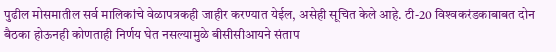पुढील मोसमातील सर्व मालिकांचे वेळापत्रकही जाहीर करण्यात येईल, असेही सूचित केले आहे. टी-20 विश्‍वकरंडकाबाबत दोन बैठका होऊनही कोणताही निर्णय घेत नसल्यामुळे बीसीसीआयने संताप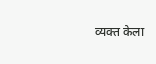व्यक्‍त केला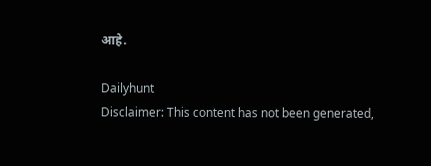आहे.

Dailyhunt
Disclaimer: This content has not been generated,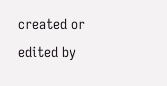created or edited by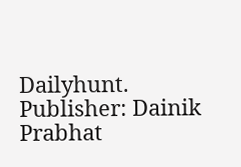Dailyhunt. Publisher: Dainik Prabhat